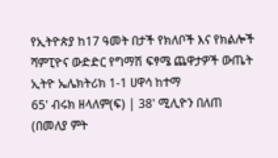የኢትዮጵያ ከ17 ዓመት በታች የክለቦች እና የክልሎች ሻምፒዮና ውድድር የግማሽ ፍፃሜ ጨዋታዎች ውጤት
ኢትዮ ኤሌክትሪክ 1-1 ሀዋሳ ከተማ
65' ብሩክ ዘላለም(ፍ) | 38' ሚሊዮን በለጠ
(በመለያ ምት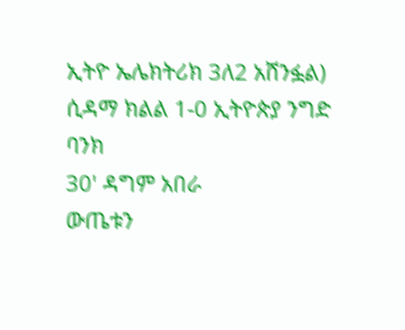ኢትዮ ኤሌክትሪክ 3ለ2 አሸንፏል)
ሲዳማ ክልል 1-0 ኢትዮጵያ ንግድ ባንክ
30' ዳግም አበራ
ውጤቱን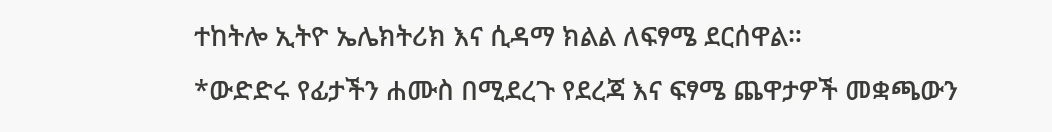ተከትሎ ኢትዮ ኤሌክትሪክ እና ሲዳማ ክልል ለፍፃሜ ደርሰዋል።
*ውድድሩ የፊታችን ሐሙስ በሚደረጉ የደረጃ እና ፍፃሜ ጨዋታዎች መቋጫውን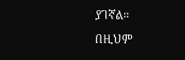ያገኛል።
በዚህም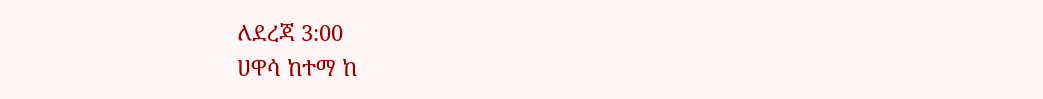ለደረጃ 3:00
ሀዋሳ ከተማ ከ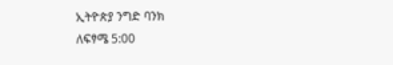ኢትዮጵያ ንግድ ባንክ
ለፍፃሜ 5:00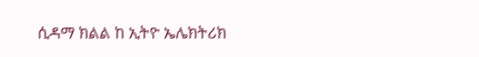ሲዳማ ክልል ከ ኢትዮ ኤሌክትሪክ